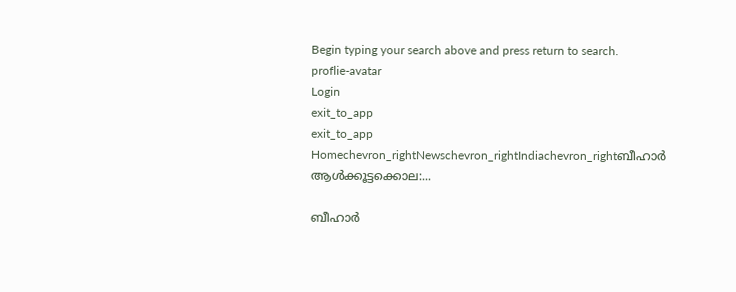Begin typing your search above and press return to search.
proflie-avatar
Login
exit_to_app
exit_to_app
Homechevron_rightNewschevron_rightIndiachevron_rightബീഹാർ ആൾക്കൂട്ടക്കൊല:...

ബീഹാർ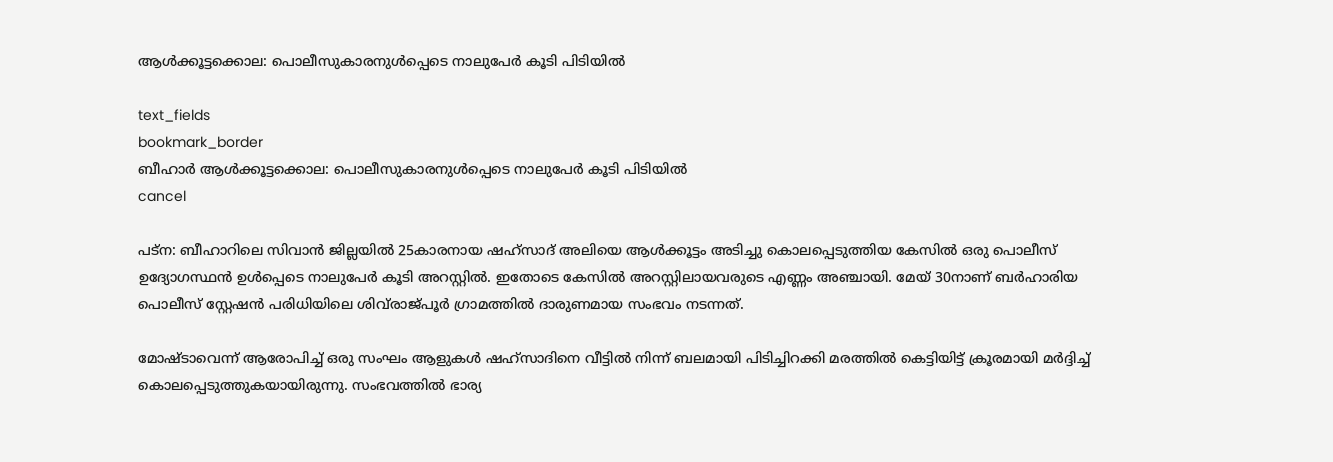ആൾക്കൂട്ടക്കൊല: പൊലീസുകാരനുൾപ്പെടെ നാലുപേർ കൂടി പിടിയിൽ

text_fields
bookmark_border
ബീഹാർ ആൾക്കൂട്ടക്കൊല: പൊലീസുകാരനുൾപ്പെടെ നാലുപേർ കൂടി പിടിയിൽ
cancel

പട്ന: ബീഹാറിലെ സിവാൻ ജില്ലയിൽ 25കാരനായ ഷഹ്‌സാദ് അലിയെ ആൾക്കൂട്ടം അടിച്ചു കൊലപ്പെടുത്തിയ കേസിൽ ഒരു പൊലീസ് ഉദ്യോഗസ്ഥൻ ഉൾപ്പെടെ നാലുപേർ കൂടി അറസ്റ്റിൽ. ഇതോടെ കേസിൽ അറസ്റ്റിലായവരുടെ എണ്ണം അഞ്ചായി. മേയ് 30നാണ് ബർഹാരിയ പൊലീസ് സ്റ്റേഷൻ പരിധിയിലെ ശിവ്‌രാജ്പൂർ ഗ്രാമത്തിൽ ദാരുണമായ സംഭവം നടന്നത്.

മോഷ്ടാവെന്ന് ആരോപിച്ച് ഒരു സംഘം ആളുകൾ ഷഹ്‌സാദിനെ വീട്ടിൽ നിന്ന് ബലമായി പിടിച്ചിറക്കി മരത്തിൽ കെട്ടിയിട്ട് ക്രൂരമായി മർദ്ദിച്ച് കൊലപ്പെടുത്തുകയായിരുന്നു. സംഭവത്തിൽ ഭാര്യ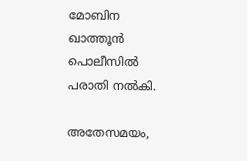മോബിന ഖാത്തൂൻ പൊലീസിൽ പരാതി നൽകി.

അതേസമയം,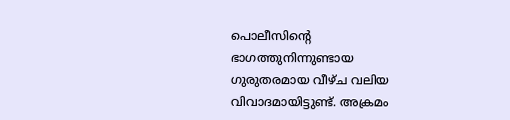പൊലീസിന്റെ ഭാഗത്തുനിന്നുണ്ടായ ഗുരുതരമായ വീഴ്ച വലിയ വിവാദമായിട്ടുണ്ട്. അക്രമം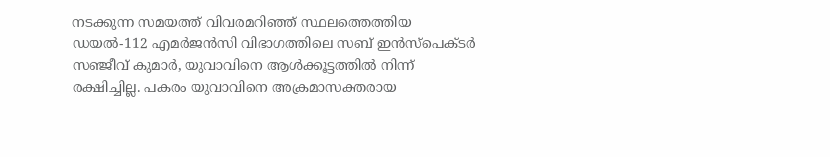നടക്കുന്ന സമയത്ത് വിവരമറിഞ്ഞ് സ്ഥലത്തെത്തിയ ഡയൽ-112 എമർജൻസി വിഭാഗത്തിലെ സബ് ഇൻസ്പെക്ടർ സഞ്ജീവ് കുമാർ, യുവാവിനെ ആൾക്കൂട്ടത്തിൽ നിന്ന് രക്ഷിച്ചില്ല. പകരം യുവാവിനെ അക്രമാസക്തരായ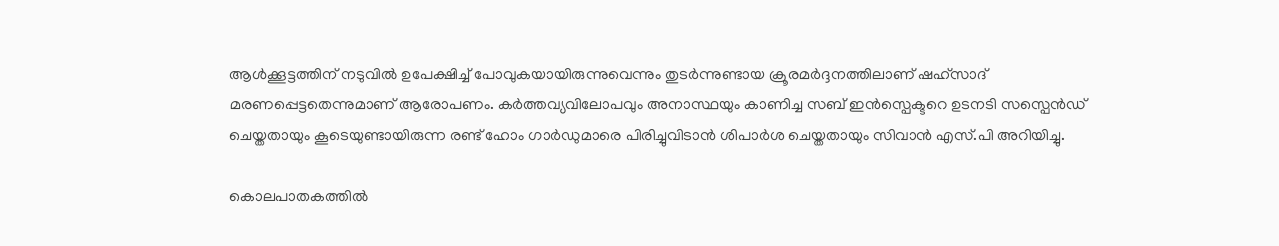ആൾക്കൂട്ടത്തിന് നടുവിൽ ഉപേക്ഷിച്ച് പോവുകയായിരുന്നുവെന്നും തുടർന്നുണ്ടായ ക്രൂരമർദ്ദനത്തിലാണ് ഷഹ്‌സാദ് മരണപ്പെട്ടതെന്നുമാണ് ആരോപണം. കർത്തവ്യവിലോപവും അനാസ്ഥയും കാണിച്ച സബ് ഇൻസ്പെക്ടറെ ഉടനടി സസ്പെൻഡ് ചെയ്തതായും കൂടെയുണ്ടായിരുന്ന രണ്ട് ഹോം ഗാർഡുമാരെ പിരിച്ചുവിടാൻ ശിപാർശ ചെയ്തതായും സിവാൻ എസ്.പി അറിയിച്ചു.

കൊലപാതകത്തിൽ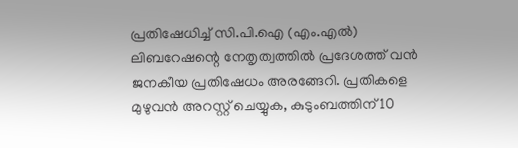പ്രതിഷേധിച്ച് സി.പി.ഐ (എം.എൽ) ലിബറേഷന്റെ നേതൃത്വത്തിൽ പ്രദേശത്ത് വൻ ജനകീയ പ്രതിഷേധം അരങ്ങേറി. പ്രതികളെ മുഴുവൻ അറസ്റ്റ് ചെയ്യുക, കുടുംബത്തിന് 10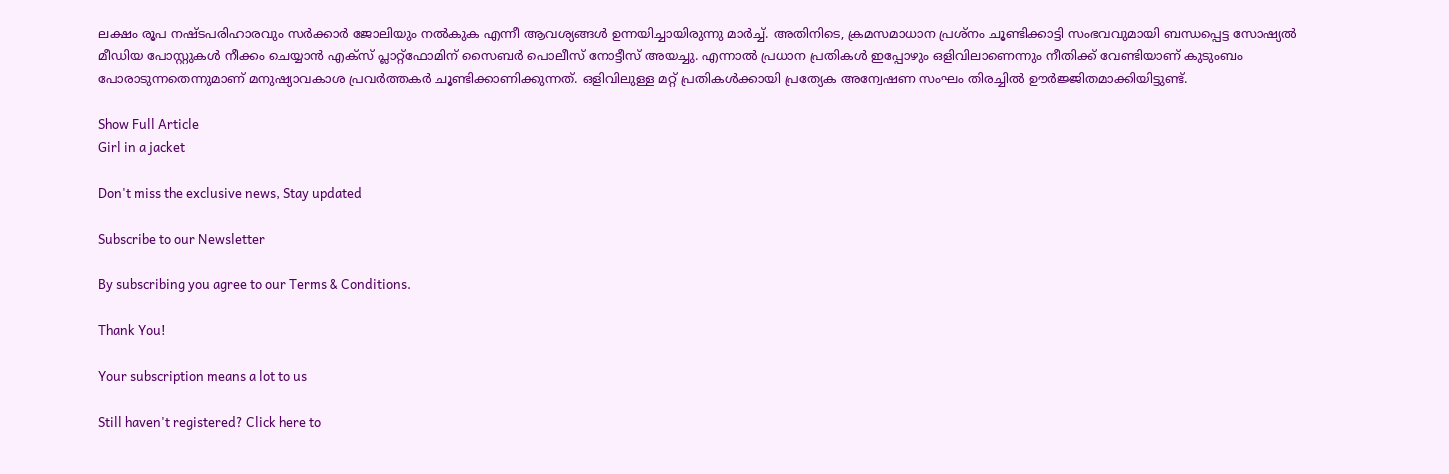ലക്ഷം രൂപ നഷ്ടപരിഹാരവും സർക്കാർ ജോലിയും നൽകുക എന്നീ ആവശ്യങ്ങൾ ഉന്നയിച്ചായിരുന്നു മാർച്ച്. അതിനിടെ, ക്രമസമാധാന പ്രശ്നം ചൂണ്ടിക്കാട്ടി സംഭവവുമായി ബന്ധപ്പെട്ട സോഷ്യൽ മീഡിയ പോസ്റ്റുകൾ നീക്കം ചെയ്യാൻ എക്സ് പ്ലാറ്റ്‌ഫോമിന് സൈബർ പൊലീസ് നോട്ടീസ് അയച്ചു. എന്നാൽ പ്രധാന പ്രതികൾ ഇപ്പോഴും ഒളിവിലാണെന്നും നീതിക്ക് വേണ്ടിയാണ് കുടുംബം പോരാടുന്നതെന്നുമാണ് മനുഷ്യാവകാശ പ്രവർത്തകർ ചൂണ്ടിക്കാണിക്കുന്നത്. ഒളിവിലുള്ള മറ്റ് പ്രതികൾക്കായി പ്രത്യേക അന്വേഷണ സംഘം തിരച്ചിൽ ഊർജ്ജിതമാക്കിയിട്ടുണ്ട്.

Show Full Article
Girl in a jacket

Don't miss the exclusive news, Stay updated

Subscribe to our Newsletter

By subscribing you agree to our Terms & Conditions.

Thank You!

Your subscription means a lot to us

Still haven't registered? Click here to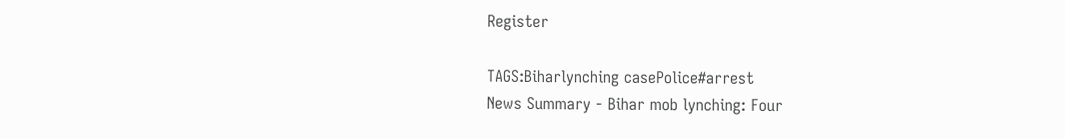Register

TAGS:Biharlynching casePolice#arrest
News Summary - Bihar mob lynching: Four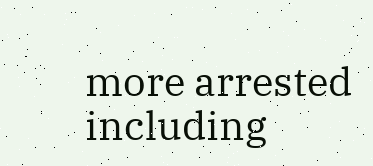more arrested including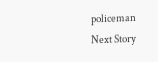policeman
Next Story